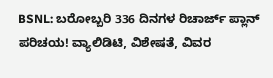BSNL: ಬರೋಬ್ಬರಿ 336 ದಿನಗಳ ರಿಚಾರ್ಜ್ ಪ್ಲಾನ್ ಪರಿಚಯ! ವ್ಯಾಲಿಡಿಟಿ, ವಿಶೇಷತೆ, ವಿವರ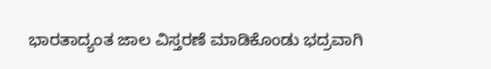ಭಾರತಾದ್ಯಂತ ಜಾಲ ವಿಸ್ತರಣೆ ಮಾಡಿಕೊಂಡು ಭದ್ರವಾಗಿ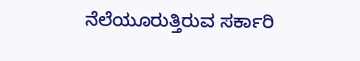ನೆಲೆಯೂರುತ್ತಿರುವ ಸರ್ಕಾರಿ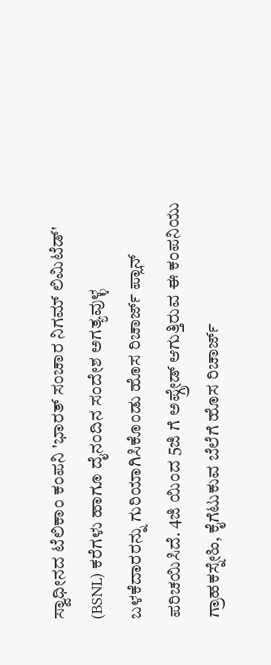ಸ್ವಾಧೀನದ ಟೆಲಿಕಾಂ ಕಂಪನಿ 'ಭಾರತ್ ಸಂಚಾರ ನಿಗಮ್ ಲಿಮಿಟೆಡ್' (BSNL) ಕರೆಗಳು ಹಾಗೂ ದೈನಂದಿನ ಸಂದೇಶ ಅಗತ್ಯವುಳ್ಳ ಬಳಕೆದಾರರನ್ನು ಗುರಿಯಾಗಿಸಿಕೊಂಡು ಹೊಸ ರಿಚಾರ್ಜ್ ಪ್ಲಾನ್ ಪರಿಚಯಿಸಿದೆ. 4ಜಿ ಯಿಂದ 5ಜಿ ಗೆ ಅಪ್ಗ್ರೇಡ್ ಆಗುತ್ತಿರುವ ಈ ಕಂಪನಿಯು ಗ್ರಾಹಕಸ್ನೇಹಿ, ಕೈಗೆಟುಕುವ ಬೆಲೆಗೆ ಹೊಸ ರಿಚಾರ್ಜ್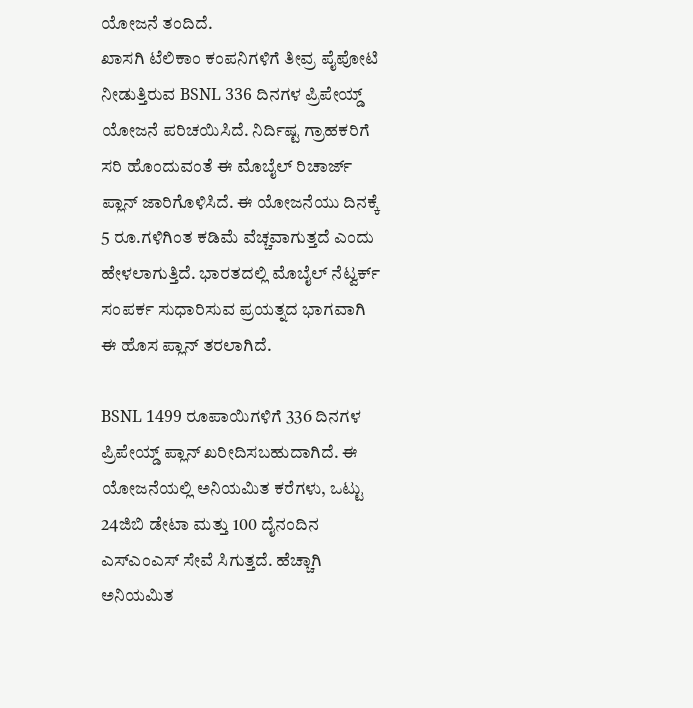ಯೋಜನೆ ತಂದಿದೆ.
ಖಾಸಗಿ ಟೆಲಿಕಾಂ ಕಂಪನಿಗಳಿಗೆ ತೀವ್ರ ಪೈಪೋಟಿ ನೀಡುತ್ತಿರುವ BSNL 336 ದಿನಗಳ ಪ್ರಿಪೇಯ್ಡ್ ಯೋಜನೆ ಪರಿಚಯಿಸಿದೆ. ನಿರ್ದಿಷ್ಟ ಗ್ರಾಹಕರಿಗೆ ಸರಿ ಹೊಂದುವಂತೆ ಈ ಮೊಬೈಲ್ ರಿಚಾರ್ಜ್ ಪ್ಲಾನ್ ಜಾರಿಗೊಳಿಸಿದೆ. ಈ ಯೋಜನೆಯು ದಿನಕ್ಕೆ 5 ರೂ.ಗಳಿಗಿಂತ ಕಡಿಮೆ ವೆಚ್ಚವಾಗುತ್ತದೆ ಎಂದು ಹೇಳಲಾಗುತ್ತಿದೆ. ಭಾರತದಲ್ಲಿ ಮೊಬೈಲ್ ನೆಟ್ವರ್ಕ್ ಸಂಪರ್ಕ ಸುಧಾರಿಸುವ ಪ್ರಯತ್ನದ ಭಾಗವಾಗಿ ಈ ಹೊಸ ಪ್ಲಾನ್ ತರಲಾಗಿದೆ.

BSNL 1499 ರೂಪಾಯಿಗಳಿಗೆ 336 ದಿನಗಳ ಪ್ರಿಪೇಯ್ಡ್ ಪ್ಲಾನ್ ಖರೀದಿಸಬಹುದಾಗಿದೆ. ಈ ಯೋಜನೆಯಲ್ಲಿ ಅನಿಯಮಿತ ಕರೆಗಳು, ಒಟ್ಟು 24ಜಿಬಿ ಡೇಟಾ ಮತ್ತು 100 ದೈನಂದಿನ ಎಸ್ಎಂಎಸ್ ಸೇವೆ ಸಿಗುತ್ತದೆ. ಹೆಚ್ಚಾಗಿ ಅನಿಯಮಿತ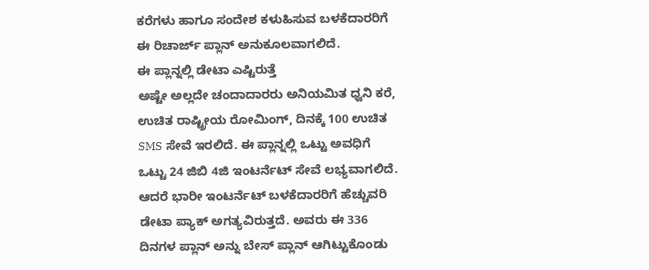ಕರೆಗಳು ಹಾಗೂ ಸಂದೇಶ ಕಳುಹಿಸುವ ಬಳಕೆದಾರರಿಗೆ ಈ ರಿಚಾರ್ಜ್ ಪ್ಲಾನ್ ಅನುಕೂಲವಾಗಲಿದೆ.
ಈ ಪ್ಲಾನ್ನಲ್ಲಿ ಡೇಟಾ ಎಷ್ಟಿರುತ್ತೆ
ಅಷ್ಟೇ ಅಲ್ಲದೇ ಚಂದಾದಾರರು ಅನಿಯಮಿತ ಧ್ವನಿ ಕರೆ, ಉಚಿತ ರಾಷ್ಟ್ರೀಯ ರೋಮಿಂಗ್, ದಿನಕ್ಕೆ 100 ಉಚಿತ SMS ಸೇವೆ ಇರಲಿದೆ. ಈ ಪ್ಲಾನ್ನಲ್ಲಿ ಒಟ್ಟು ಅವಧಿಗೆ ಒಟ್ಟು 24 ಜಿಬಿ 4ಜಿ ಇಂಟರ್ನೆಟ್ ಸೇವೆ ಲಭ್ಯವಾಗಲಿದೆ. ಆದರೆ ಭಾರೀ ಇಂಟರ್ನೆಟ್ ಬಳಕೆದಾರರಿಗೆ ಹೆಚ್ಚುವರಿ ಡೇಟಾ ಪ್ಯಾಕ್ ಅಗತ್ಯವಿರುತ್ತದೆ. ಅವರು ಈ 336 ದಿನಗಳ ಪ್ಲಾನ್ ಅನ್ನು ಬೇಸ್ ಪ್ಲಾನ್ ಆಗಿಟ್ಟುಕೊಂಡು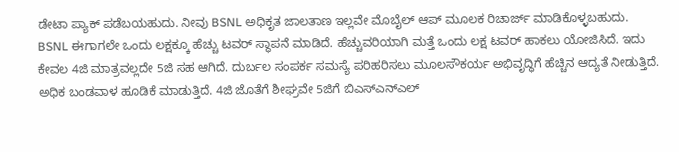ಡೇಟಾ ಪ್ಯಾಕ್ ಪಡೆಬಯಹುದು. ನೀವು BSNL ಅಧಿಕೃತ ಜಾಲತಾಣ ಇಲ್ಲವೇ ಮೊಬೈಲ್ ಆಪ್ ಮೂಲಕ ರಿಚಾರ್ಜ್ ಮಾಡಿಕೊಳ್ಳಬಹುದು.
BSNL ಈಗಾಗಲೇ ಒಂದು ಲಕ್ಷಕ್ಕೂ ಹೆಚ್ಚು ಟವರ್ ಸ್ಥಾಪನೆ ಮಾಡಿದೆ. ಹೆಚ್ಚುವರಿಯಾಗಿ ಮತ್ತೆ ಒಂದು ಲಕ್ಷ ಟವರ್ ಹಾಕಲು ಯೋಜಿಸಿದೆ. ಇದು ಕೇವಲ 4ಜಿ ಮಾತ್ರವಲ್ಲದೇ 5ಜಿ ಸಹ ಆಗಿದೆ. ದುರ್ಬಲ ಸಂಪರ್ಕ ಸಮಸ್ಯೆ ಪರಿಹರಿಸಲು ಮೂಲಸೌಕರ್ಯ ಅಭಿವೃದ್ಧಿಗೆ ಹೆಚ್ಚಿನ ಆದ್ಯತೆ ನೀಡುತ್ತಿದೆ. ಅಧಿಕ ಬಂಡವಾಳ ಹೂಡಿಕೆ ಮಾಡುತ್ತಿದೆ. 4ಜಿ ಜೊತೆಗೆ ಶೀಘ್ರವೇ 5ಜಿಗೆ ಬಿಎಸ್ಎನ್ಎಲ್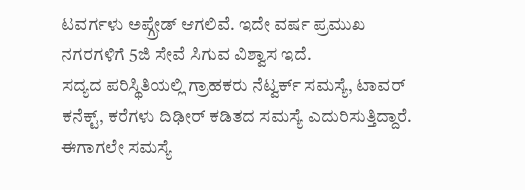ಟವರ್ಗಳು ಅಪ್ಗ್ರೇಡ್ ಆಗಲಿವೆ. ಇದೇ ವರ್ಷ ಪ್ರಮುಖ ನಗರಗಳಿಗೆ 5ಜಿ ಸೇವೆ ಸಿಗುವ ವಿಶ್ವಾಸ ಇದೆ.
ಸದ್ಯದ ಪರಿಸ್ಥಿತಿಯಲ್ಲಿ ಗ್ರಾಹಕರು ನೆಟ್ವರ್ಕ್ ಸಮಸ್ಯೆ, ಟಾವರ್ ಕನೆಕ್ಟ್, ಕರೆಗಳು ದಿಢೀರ್ ಕಡಿತದ ಸಮಸ್ಯೆ ಎದುರಿಸುತ್ತಿದ್ದಾರೆ. ಈಗಾಗಲೇ ಸಮಸ್ಯೆ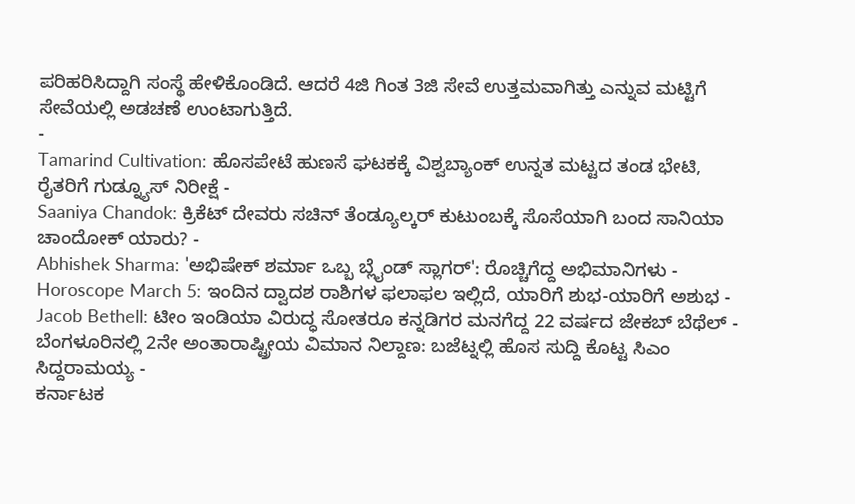ಪರಿಹರಿಸಿದ್ದಾಗಿ ಸಂಸ್ಥೆ ಹೇಳಿಕೊಂಡಿದೆ. ಆದರೆ 4ಜಿ ಗಿಂತ 3ಜಿ ಸೇವೆ ಉತ್ತಮವಾಗಿತ್ತು ಎನ್ನುವ ಮಟ್ಟಿಗೆ ಸೇವೆಯಲ್ಲಿ ಅಡಚಣೆ ಉಂಟಾಗುತ್ತಿದೆ.
-
Tamarind Cultivation: ಹೊಸಪೇಟೆ ಹುಣಸೆ ಘಟಕಕ್ಕೆ ವಿಶ್ವಬ್ಯಾಂಕ್ ಉನ್ನತ ಮಟ್ಟದ ತಂಡ ಭೇಟಿ, ರೈತರಿಗೆ ಗುಡ್ನ್ಯೂಸ್ ನಿರೀಕ್ಷೆ -
Saaniya Chandok: ಕ್ರಿಕೆಟ್ ದೇವರು ಸಚಿನ್ ತೆಂಡ್ಯೂಲ್ಕರ್ ಕುಟುಂಬಕ್ಕೆ ಸೊಸೆಯಾಗಿ ಬಂದ ಸಾನಿಯಾ ಚಾಂದೋಕ್ ಯಾರು? -
Abhishek Sharma: 'ಅಭಿಷೇಕ್ ಶರ್ಮಾ ಒಬ್ಬ ಬ್ಲೈಂಡ್ ಸ್ಲಾಗರ್': ರೊಚ್ಚಿಗೆದ್ದ ಅಭಿಮಾನಿಗಳು -
Horoscope March 5: ಇಂದಿನ ದ್ವಾದಶ ರಾಶಿಗಳ ಫಲಾಫಲ ಇಲ್ಲಿದೆ, ಯಾರಿಗೆ ಶುಭ-ಯಾರಿಗೆ ಅಶುಭ -
Jacob Bethell: ಟೀಂ ಇಂಡಿಯಾ ವಿರುದ್ಧ ಸೋತರೂ ಕನ್ನಡಿಗರ ಮನಗೆದ್ದ 22 ವರ್ಷದ ಜೇಕಬ್ ಬೆಥೆಲ್ -
ಬೆಂಗಳೂರಿನಲ್ಲಿ 2ನೇ ಅಂತಾರಾಷ್ಟ್ರೀಯ ವಿಮಾನ ನಿಲ್ದಾಣ: ಬಜೆಟ್ನಲ್ಲಿ ಹೊಸ ಸುದ್ದಿ ಕೊಟ್ಟ ಸಿಎಂ ಸಿದ್ದರಾಮಯ್ಯ -
ಕರ್ನಾಟಕ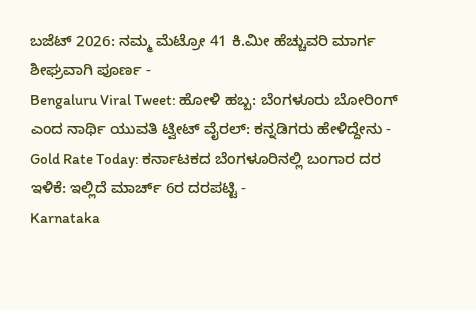ಬಜೆಟ್ 2026: ನಮ್ಮ ಮೆಟ್ರೋ 41 ಕಿ.ಮೀ ಹೆಚ್ಚುವರಿ ಮಾರ್ಗ ಶೀಘ್ರವಾಗಿ ಪೂರ್ಣ -
Bengaluru Viral Tweet: ಹೋಳಿ ಹಬ್ಬ: ಬೆಂಗಳೂರು ಬೋರಿಂಗ್ ಎಂದ ನಾರ್ಥಿ ಯುವತಿ ಟ್ವೀಟ್ ವೈರಲ್: ಕನ್ನಡಿಗರು ಹೇಳಿದ್ದೇನು -
Gold Rate Today: ಕರ್ನಾಟಕದ ಬೆಂಗಳೂರಿನಲ್ಲಿ ಬಂಗಾರ ದರ ಇಳಿಕೆ: ಇಲ್ಲಿದೆ ಮಾರ್ಚ್ 6ರ ದರಪಟ್ಟಿ -
Karnataka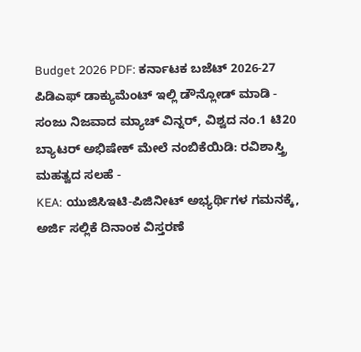Budget 2026 PDF: ಕರ್ನಾಟಕ ಬಜೆಟ್ 2026-27 ಪಿಡಿಎಫ್ ಡಾಕ್ಯುಮೆಂಟ್ ಇಲ್ಲಿ ಡೌನ್ಲೋಡ್ ಮಾಡಿ -
ಸಂಜು ನಿಜವಾದ ಮ್ಯಾಚ್ ವಿನ್ನರ್, ವಿಶ್ವದ ನಂ.1 ಟಿ20 ಬ್ಯಾಟರ್ ಅಭಿಷೇಕ್ ಮೇಲೆ ನಂಬಿಕೆಯಿಡಿ: ರವಿಶಾಸ್ತ್ರಿ ಮಹತ್ವದ ಸಲಹೆ -
KEA: ಯುಜಿಸಿಇಟಿ-ಪಿಜಿನೀಟ್ ಅಭ್ಯರ್ಥಿಗಳ ಗಮನಕ್ಕೆ, ಅರ್ಜಿ ಸಲ್ಲಿಕೆ ದಿನಾಂಕ ವಿಸ್ತರಣೆ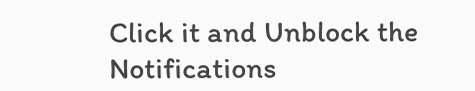Click it and Unblock the Notifications